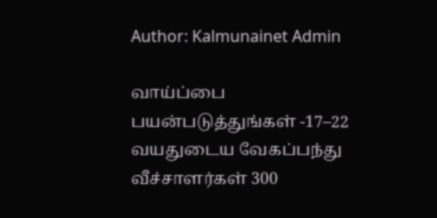Author: Kalmunainet Admin

வாய்ப்பை பயன்படுத்துங்கள் -17–22 வயதுடைய வேகப்பந்து வீச்சாளர்கள் 300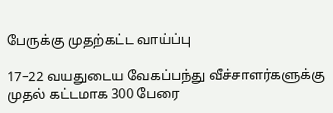பேருக்கு முதற்கட்ட வாய்ப்பு

17–22 வயதுடைய வேகப்பந்து வீச்சாளர்களுக்கு முதல் கட்டமாக 300 பேரை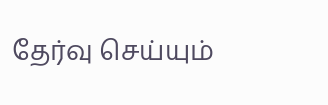தேர்வு செய்யும்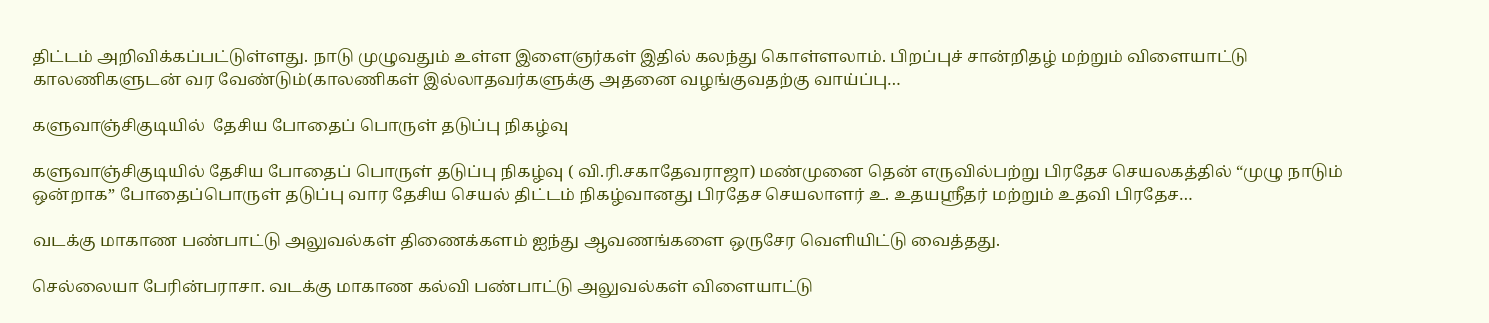திட்டம் அறிவிக்கப்பட்டுள்ளது. நாடு முழுவதும் உள்ள இளைஞர்கள் இதில் கலந்து கொள்ளலாம். பிறப்புச் சான்றிதழ் மற்றும் விளையாட்டு காலணிகளுடன் வர வேண்டும்(காலணிகள் இல்லாதவர்களுக்கு அதனை வழங்குவதற்கு வாய்ப்பு…

களுவாஞ்சிகுடியில்  தேசிய போதைப் பொருள் தடுப்பு நிகழ்வு

களுவாஞ்சிகுடியில் தேசிய போதைப் பொருள் தடுப்பு நிகழ்வு ( வி.ரி.சகாதேவராஜா) மண்முனை தென் எருவில்பற்று பிரதேச செயலகத்தில் “முழு நாடும் ஒன்றாக” போதைப்பொருள் தடுப்பு வார தேசிய செயல் திட்டம் நிகழ்வானது பிரதேச செயலாளர் உ. உதயஸ்ரீதர் மற்றும் உதவி பிரதேச…

வடக்கு மாகாண பண்பாட்டு அலுவல்கள் திணைக்களம் ஐந்து ஆவணங்களை ஒருசேர வெளியிட்டு வைத்தது.

செல்லையா பேரின்பராசா. வடக்கு மாகாண கல்வி பண்பாட்டு அலுவல்கள் விளையாட்டு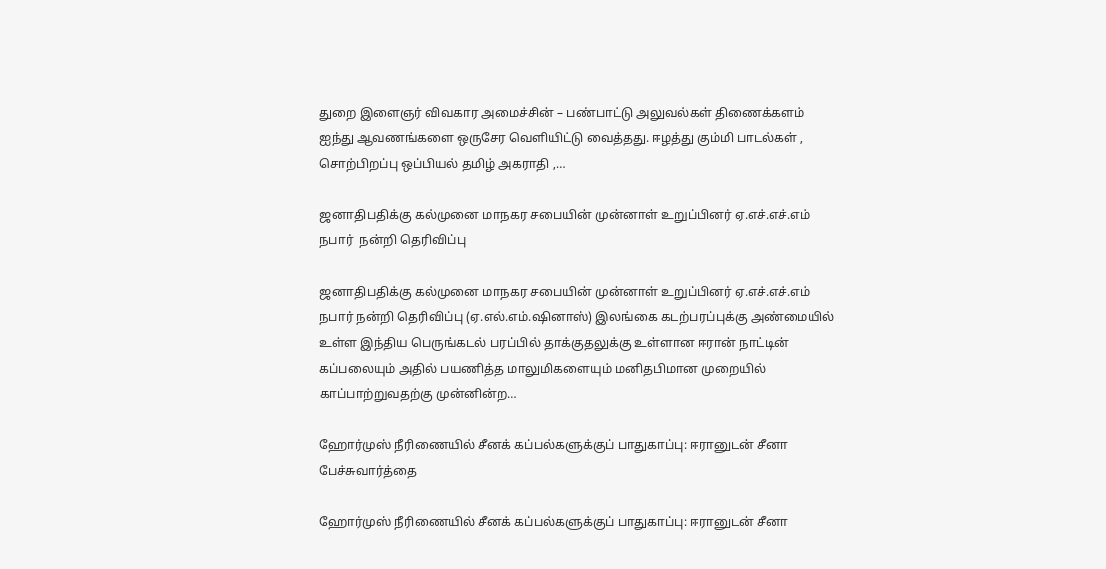துறை இளைஞர் விவகார அமைச்சின் – பண்பாட்டு அலுவல்கள் திணைக்களம் ஐந்து ஆவணங்களை ஒருசேர வெளியிட்டு வைத்தது. ஈழத்து கும்மி பாடல்கள் , சொற்பிறப்பு ஒப்பியல் தமிழ் அகராதி ,…

ஜனாதிபதிக்கு கல்முனை மாநகர சபையின் முன்னாள் உறுப்பினர் ஏ.எச்.எச்.எம் நபார்  நன்றி தெரிவிப்பு

ஜனாதிபதிக்கு கல்முனை மாநகர சபையின் முன்னாள் உறுப்பினர் ஏ.எச்.எச்.எம் நபார் நன்றி தெரிவிப்பு (ஏ.எல்.எம்.ஷினாஸ்) இலங்கை கடற்பரப்புக்கு அண்மையில் உள்ள இந்திய பெருங்கடல் பரப்பில் தாக்குதலுக்கு உள்ளான ஈரான் நாட்டின் கப்பலையும் அதில் பயணித்த மாலுமிகளையும் மனிதபிமான முறையில் காப்பாற்றுவதற்கு முன்னின்ற…

ஹோர்முஸ் நீரிணையில் சீனக் கப்பல்களுக்குப் பாதுகாப்பு: ஈரானுடன் சீனா பேச்சுவார்த்தை

ஹோர்முஸ் நீரிணையில் சீனக் கப்பல்களுக்குப் பாதுகாப்பு: ஈரானுடன் சீனா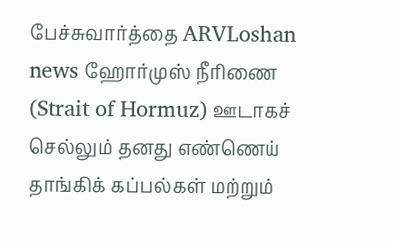பேச்சுவார்த்தை ARVLoshan news ஹோர்முஸ் நீரிணை (Strait of Hormuz) ஊடாகச் செல்லும் தனது எண்ணெய் தாங்கிக் கப்பல்கள் மற்றும்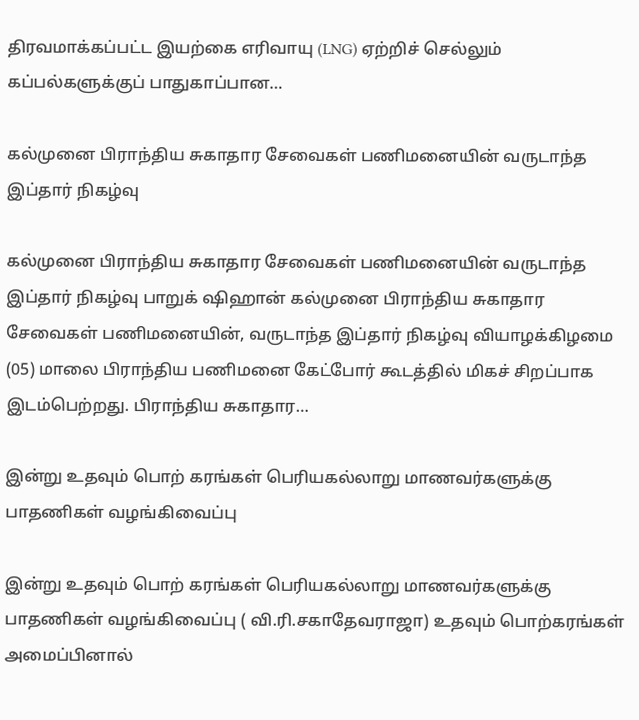திரவமாக்கப்பட்ட இயற்கை எரிவாயு (LNG) ஏற்றிச் செல்லும் கப்பல்களுக்குப் பாதுகாப்பான…

கல்முனை பிராந்திய சுகாதார சேவைகள் பணிமனையின் வருடாந்த இப்தார் நிகழ்வு

கல்முனை பிராந்திய சுகாதார சேவைகள் பணிமனையின் வருடாந்த இப்தார் நிகழ்வு பாறுக் ஷிஹான் கல்முனை பிராந்திய சுகாதார சேவைகள் பணிமனையின், வருடாந்த இப்தார் நிகழ்வு வியாழக்கிழமை (05) மாலை பிராந்திய பணிமனை கேட்போர் கூடத்தில் மிகச் சிறப்பாக இடம்பெற்றது. பிராந்திய சுகாதார…

இன்று உதவும் பொற் கரங்கள் பெரியகல்லாறு மாணவர்களுக்கு பாதணிகள் வழங்கிவைப்பு

இன்று உதவும் பொற் கரங்கள் பெரியகல்லாறு மாணவர்களுக்கு பாதணிகள் வழங்கிவைப்பு ( வி.ரி.சகாதேவராஜா) உதவும் பொற்கரங்கள் அமைப்பினால்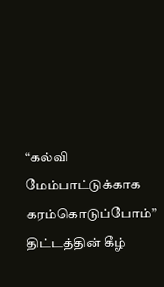“கல்வி மேம்பாட்டுக்காக கரம்கொடுப்போம்” திட்டத்தின் கீழ்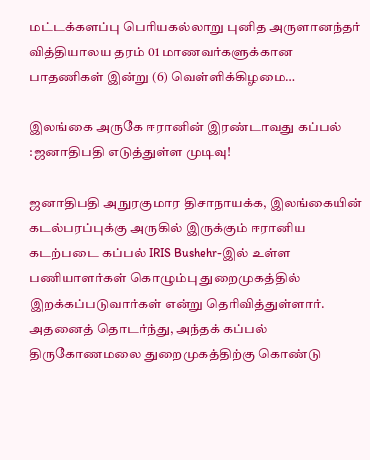மட்டக்களப்பு பெரியகல்லாறு புனித அருளானந்தர் வித்தியாலய தரம் 01 மாணவர்களுக்கான பாதணிகள் இன்று (6) வெள்ளிக்கிழமை…

இலங்கை அருகே ஈரானின் இரண்டாவது கப்பல் :ஜனாதிபதி எடுத்துள்ள முடிவு!

ஜனாதிபதி அநுரகுமார திசாநாயக்க, இலங்கையின் கடல்பரப்புக்கு அருகில் இருக்கும் ஈரானிய கடற்படை கப்பல் IRIS Bushehr-இல் உள்ள பணியாளர்கள் கொழும்பு துறைமுகத்தில் இறக்கப்படுவார்கள் என்று தெரிவித்துள்ளார். அதனைத் தொடர்ந்து, அந்தக் கப்பல் திருகோணமலை துறைமுகத்திற்கு கொண்டு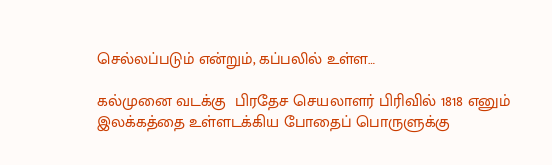செல்லப்படும் என்றும், கப்பலில் உள்ள…

கல்முனை வடக்கு  பிரதேச செயலாளர் பிரிவில் 1818 எனும் இலக்கத்தை உள்ளடக்கிய போதைப் பொருளுக்கு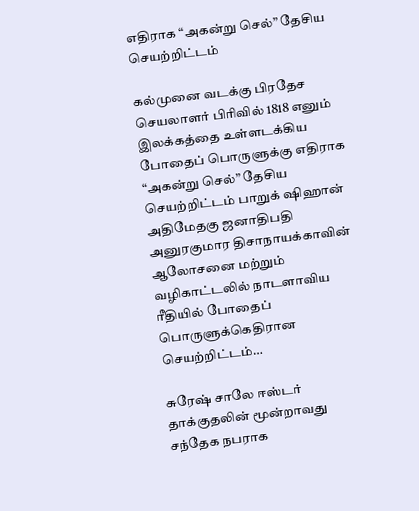எதிராக “அகன்று செல்” தேசிய செயற்றிட்டம்

கல்முனை வடக்கு பிரதேச செயலாளர் பிரிவில் 1818 எனும் இலக்கத்தை உள்ளடக்கிய போதைப் பொருளுக்கு எதிராக “அகன்று செல்” தேசிய செயற்றிட்டம் பாறுக் ஷிஹான் அதிமேதகு ஜனாதிபதி அனுரகுமார திசாநாயக்காவின் ஆலோசனை மற்றும் வழிகாட்டலில் நாடளாவிய ரீதியில் போதைப் பொருளுக்கெதிரான செயற்றிட்டம்…

சுரேஷ் சாலே ஈஸ்டர் தாக்குதலின் மூன்றாவது சந்தேக நபராக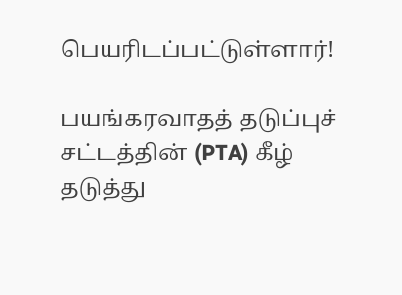பெயரிடப்பட்டுள்ளார்!

பயங்கரவாதத் தடுப்புச் சட்டத்தின் (PTA) கீழ் தடுத்து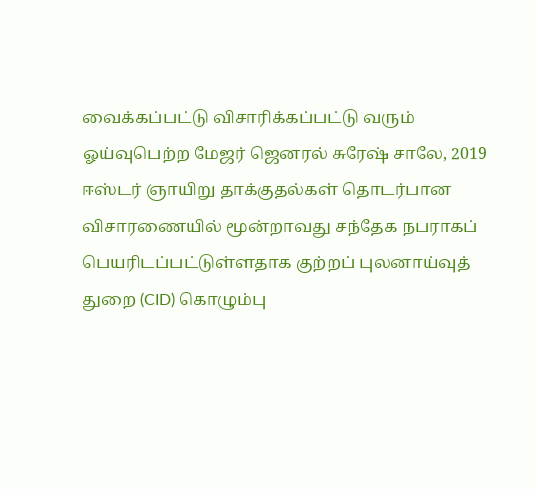வைக்கப்பட்டு விசாரிக்கப்பட்டு வரும் ஓய்வுபெற்ற மேஜர் ஜெனரல் சுரேஷ் சாலே, 2019 ஈஸ்டர் ஞாயிறு தாக்குதல்கள் தொடர்பான விசாரணையில் மூன்றாவது சந்தேக நபராகப் பெயரிடப்பட்டுள்ளதாக குற்றப் புலனாய்வுத் துறை (CID) கொழும்பு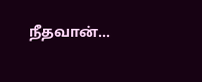நீதவான்…